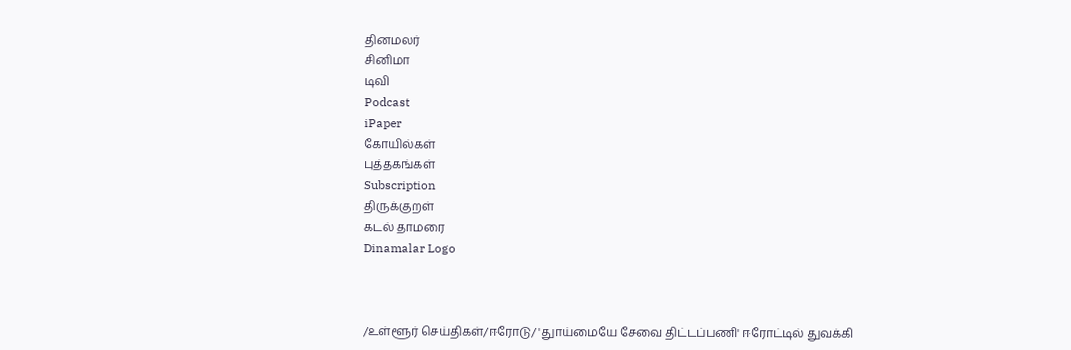தினமலர்
சினிமா
டிவி
Podcast
iPaper
கோயில்கள்
புத்தகங்கள்
Subscription
திருக்குறள்
கடல் தாமரை
Dinamalar Logo



/உள்ளூர் செய்திகள்/ஈரோடு/ 'துாய்மையே சேவை திட்டப்பணி' ஈரோட்டில் துவக்கி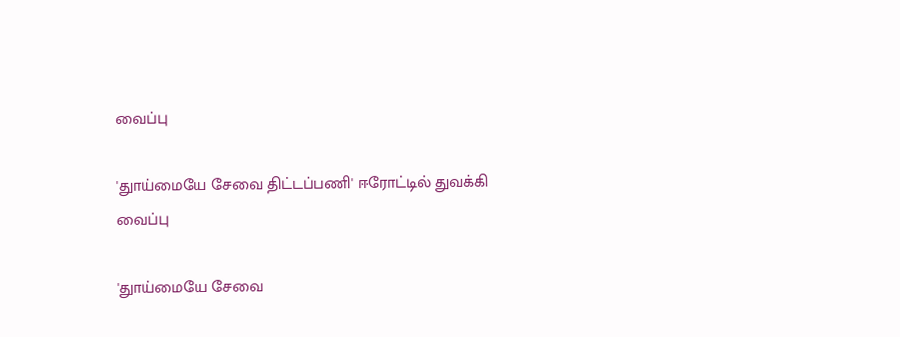வைப்பு

'துாய்மையே சேவை திட்டப்பணி' ஈரோட்டில் துவக்கி வைப்பு

'துாய்மையே சேவை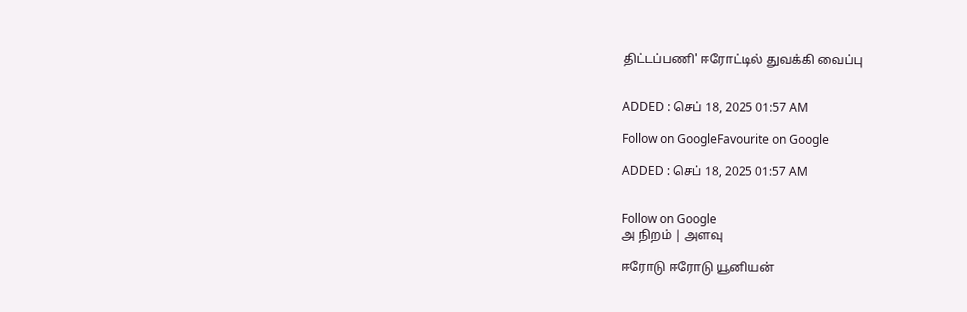திட்டப்பணி' ஈரோட்டில் துவக்கி வைப்பு


ADDED : செப் 18, 2025 01:57 AM

Follow on GoogleFavourite on Google

ADDED : செப் 18, 2025 01:57 AM


Follow on Google
அ நிறம் | அளவு

ஈரோடு ஈரோடு யூனியன்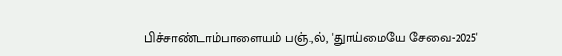பிச்சாண்டாம்பாளையம் பஞ்.,ல், 'துாய்மையே சேவை-2025'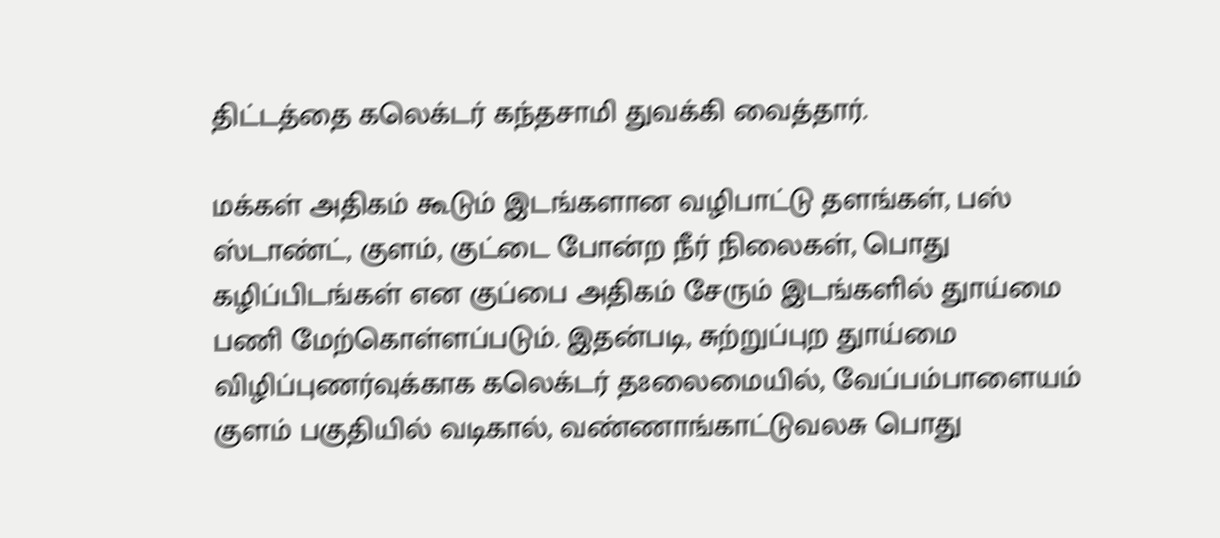திட்டத்தை கலெக்டர் கந்தசாமி துவக்கி வைத்தார்.

மக்கள் அதிகம் கூடும் இடங்களான வழிபாட்டு தளங்கள், பஸ் ஸ்டாண்ட், குளம், குட்டை போன்ற நீர் நிலைகள், பொது கழிப்பிடங்கள் என குப்பை அதிகம் சேரும் இடங்களில் துாய்மை பணி மேற்கொள்ளப்படும். இதன்படி, சுற்றுப்புற துாய்மை விழிப்புணர்வுக்காக கலெக்டர் த8லைமையில், வேப்பம்பாளையம் குளம் பகுதியில் வடிகால், வண்ணாங்காட்டுவலசு பொது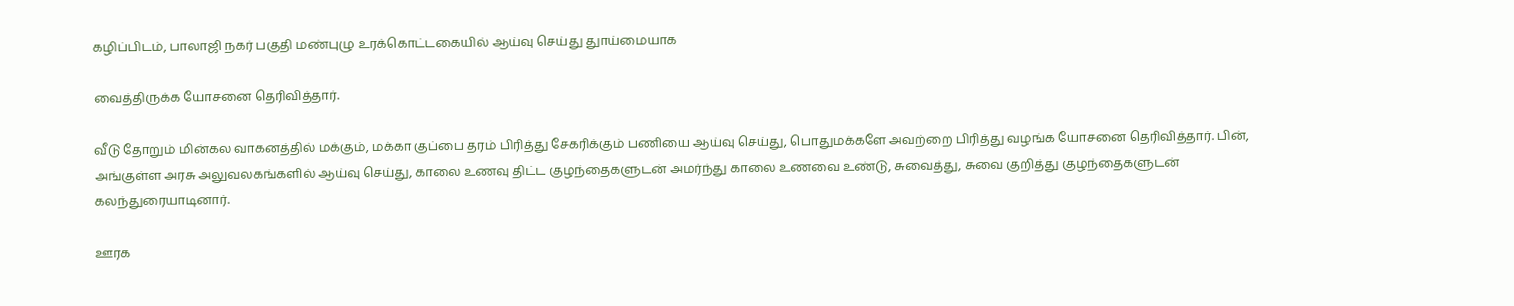கழிப்பிடம், பாலாஜி நகர் பகுதி மண்புழு உரக்கொட்டகையில் ஆய்வு செய்து துாய்மையாக

வைத்திருக்க யோசனை தெரிவித்தார்.

வீடு தோறும் மின்கல வாகனத்தில் மக்கும், மக்கா குப்பை தரம் பிரித்து சேகரிக்கும் பணியை ஆய்வு செய்து, பொதுமக்களே அவற்றை பிரித்து வழங்க யோசனை தெரிவித்தார். பின், அங்குள்ள அரசு அலுவலகங்களில் ஆய்வு செய்து, காலை உணவு திட்ட குழந்தைகளுடன் அமர்ந்து காலை உணவை உண்டு, சுவைத்து, சுவை குறித்து குழந்தைகளுடன் கலந்துரையாடினார்.

ஊரக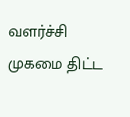வளர்ச்சி முகமை திட்ட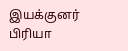இயக்குனர் பிரியா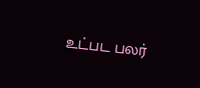உட்பட பலர்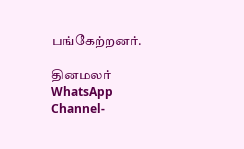பங்கேற்றனர்.

தினமலர் WhatsApp Channel-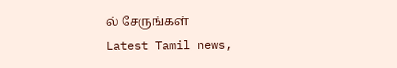ல் சேருங்கள்
Latest Tamil news,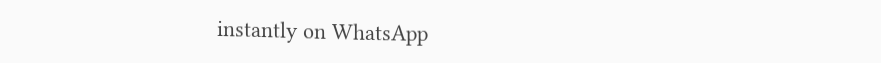instantly on WhatsApp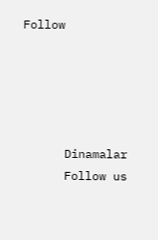Follow





      Dinamalar
      Follow us